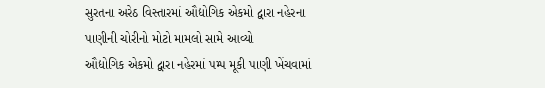સુરતના અરેઠ વિસ્તારમાં ઔદ્યોગિક એકમો દ્વારા નહેરના પાણીની ચોરીનો મોટો મામલો સામે આવ્યો
ઔદ્યોગિક એકમો દ્વારા નહેરમાં પમ્પ મૂકી પાણી ખેંચવામાં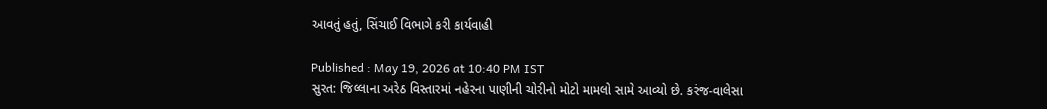આવતું હતું, સિંચાઈ વિભાગે કરી કાર્યવાહી

Published : May 19, 2026 at 10:40 PM IST
સુરત: જિલ્લાના અરેઠ વિસ્તારમાં નહેરના પાણીની ચોરીનો મોટો મામલો સામે આવ્યો છે. કરંજ-વાલેસા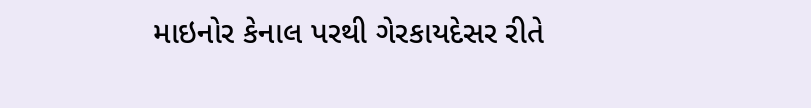માઇનોર કેનાલ પરથી ગેરકાયદેસર રીતે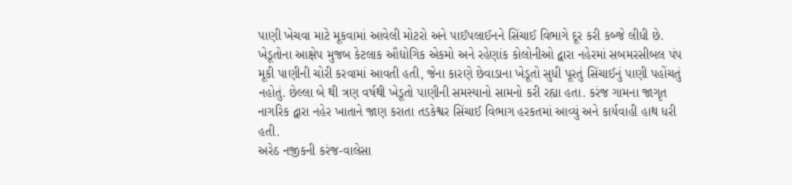પાણી ખેચવા માટે મૂકવામાં આવેલી મોટરો અને પાઈપલાઈનને સિંચાઈ વિભાગે દૂર કરી કબ્જે લીધી છે.
ખેડૂતોના આક્ષેપ મુજબ કેટલાક ઔદ્યોગિક એકમો અને રહેણાંક કોલોનીઓ દ્વારા નહેરમાં સબમરસીબલ પંપ મૂકી પાણીની ચોરી કરવામાં આવતી હતી, જેના કારણે છેવાડાના ખેડૂતો સુધી પૂરતું સિંચાઈનું પાણી પહોંચતું નહોતું. છેલ્લા બે થી ત્રણ વર્ષથી ખેડૂતો પાણીની સમસ્યાનો સામનો કરી રહ્યા હતા. કરંજ ગામના જાગૃત નાગરિક દ્વારા નહેર ખાતાને જાણ કરાતા તડકેશ્વર સિંચાઈ વિભાગ હરકતમાં આવ્યું અને કાર્યવાહી હાથ ધરી હતી.
અરેઠ નજીકની કરંજ-વાલેસા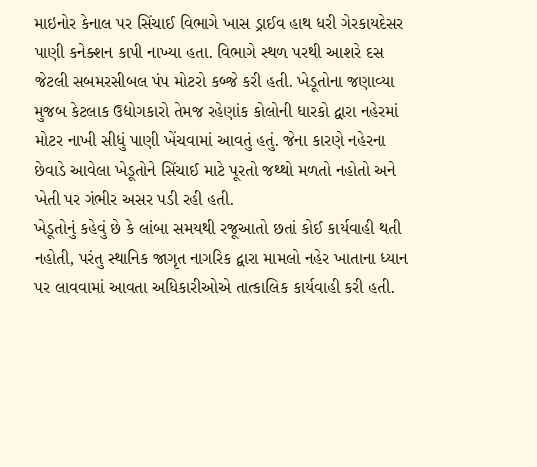માઇનોર કેનાલ પર સિંચાઈ વિભાગે ખાસ ડ્રાઈવ હાથ ધરી ગેરકાયદેસર પાણી કનેક્શન કાપી નાખ્યા હતા. વિભાગે સ્થળ પરથી આશરે દસ જેટલી સબમરસીબલ પંપ મોટરો કબ્જે કરી હતી. ખેડૂતોના જણાવ્યા મુજબ કેટલાક ઉદ્યોગકારો તેમજ રહેણાંક કોલોની ધારકો દ્વારા નહેરમાં મોટર નાખી સીધું પાણી ખેંચવામાં આવતું હતું. જેના કારણે નહેરના છેવાડે આવેલા ખેડૂતોને સિંચાઈ માટે પૂરતો જથ્થો મળતો નહોતો અને ખેતી પર ગંભીર અસર પડી રહી હતી.
ખેડૂતોનું કહેવું છે કે લાંબા સમયથી રજૂઆતો છતાં કોઈ કાર્યવાહી થતી નહોતી, પરંતુ સ્થાનિક જાગૃત નાગરિક દ્વારા મામલો નહેર ખાતાના ધ્યાન પર લાવવામાં આવતા અધિકારીઓએ તાત્કાલિક કાર્યવાહી કરી હતી.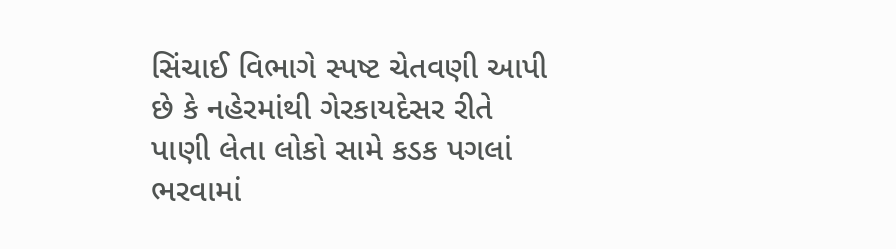સિંચાઈ વિભાગે સ્પષ્ટ ચેતવણી આપી છે કે નહેરમાંથી ગેરકાયદેસર રીતે પાણી લેતા લોકો સામે કડક પગલાં ભરવામાં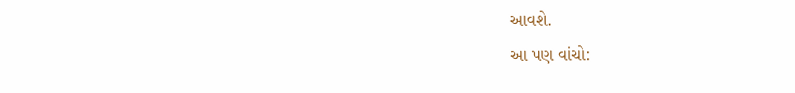આવશે.
આ પણ વાંચો: